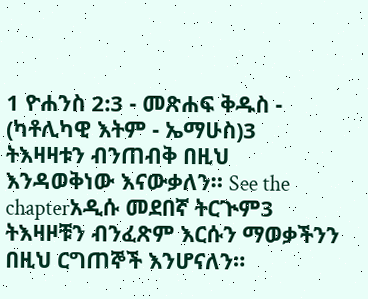1 ዮሐንስ 2:3 - መጽሐፍ ቅዱስ - (ካቶሊካዊ እትም - ኤማሁስ)3 ትእዛዛቱን ብንጠብቅ በዚህ እንዳወቅነው እናውቃለን። See the chapterአዲሱ መደበኛ ትርጒም3 ትእዛዞቹን ብንፈጽም እርሱን ማወቃችንን በዚህ ርግጠኞች እንሆናለን።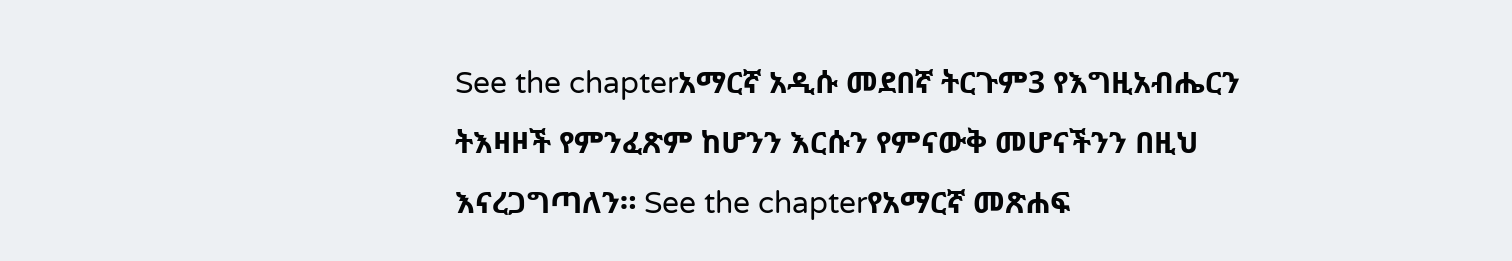See the chapterአማርኛ አዲሱ መደበኛ ትርጉም3 የእግዚአብሔርን ትእዛዞች የምንፈጽም ከሆንን እርሱን የምናውቅ መሆናችንን በዚህ እናረጋግጣለን። See the chapterየአማርኛ መጽሐፍ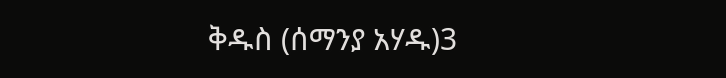ቅዱስ (ሰማንያ አሃዱ)3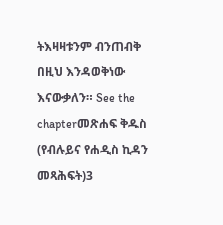ትእዛዛቱንም ብንጠብቅ በዚህ እንዳወቅነው እናውቃለን። See the chapterመጽሐፍ ቅዱስ (የብሉይና የሐዲስ ኪዳን መጻሕፍት)3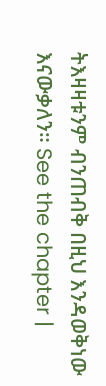ትእዛዛቱንም ብንጠብቅ በዚህ እንዳወቅነው እናውቃለን። See the chapter |